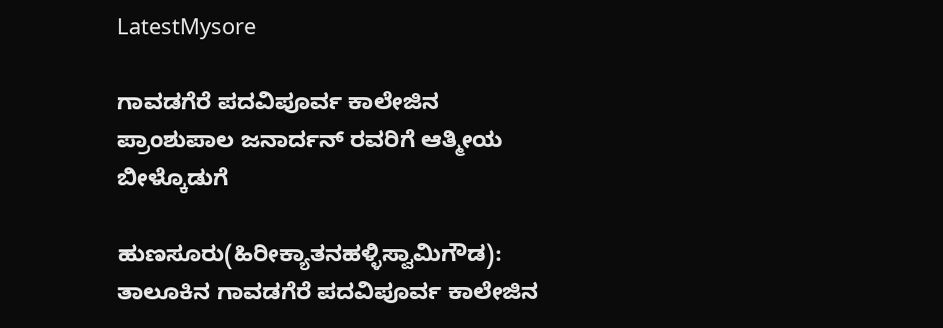LatestMysore

ಗಾವಡಗೆರೆ ಪದವಿಪೂರ್ವ ಕಾಲೇಜಿನ ಪ್ರಾಂಶುಪಾಲ ಜನಾರ್ದನ್ ರವರಿಗೆ ಆತ್ಮೀಯ ಬೀಳ್ಕೊಡುಗೆ

ಹುಣಸೂರು(ಹಿರೀಕ್ಯಾತನಹಳ್ಳಿಸ್ವಾಮಿಗೌಡ): ತಾಲೂಕಿನ ಗಾವಡಗೆರೆ ಪದವಿಪೂರ್ವ ಕಾಲೇಜಿನ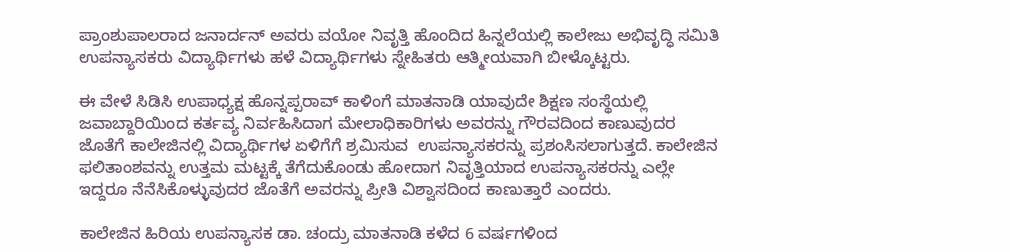ಪ್ರಾಂಶುಪಾಲರಾದ ಜನಾರ್ದನ್ ಅವರು ವಯೋ ನಿವೃತ್ತಿ ಹೊಂದಿದ ಹಿನ್ನಲೆಯಲ್ಲಿ ಕಾಲೇಜು ಅಭಿವೃದ್ಧಿ ಸಮಿತಿ ಉಪನ್ಯಾಸಕರು ವಿದ್ಯಾರ್ಥಿಗಳು ಹಳೆ ವಿದ್ಯಾರ್ಥಿಗಳು ಸ್ನೇಹಿತರು ಆತ್ಮೀಯವಾಗಿ ಬೀಳ್ಕೊಟ್ಟರು.

ಈ ವೇಳೆ ಸಿಡಿಸಿ ಉಪಾಧ್ಯಕ್ಷ ಹೊನ್ನಪ್ಪರಾವ್ ಕಾಳಿಂಗೆ ಮಾತನಾಡಿ ಯಾವುದೇ ಶಿಕ್ಷಣ ಸಂಸ್ಥೆಯಲ್ಲಿ ಜವಾಬ್ದಾರಿಯಿಂದ ಕರ್ತವ್ಯ ನಿರ್ವಹಿಸಿದಾಗ ಮೇಲಾಧಿಕಾರಿಗಳು ಅವರನ್ನು ಗೌರವದಿಂದ ಕಾಣುವುದರ ಜೊತೆಗೆ ಕಾಲೇಜಿನಲ್ಲಿ ವಿದ್ಯಾರ್ಥಿಗಳ ಏಳಿಗೆಗೆ ಶ್ರಮಿಸುವ  ಉಪನ್ಯಾಸಕರನ್ನು ಪ್ರಶಂಸಿಸಲಾಗುತ್ತದೆ. ಕಾಲೇಜಿನ ಫಲಿತಾಂಶವನ್ನು ಉತ್ತಮ ಮಟ್ಟಕ್ಕೆ ತೆಗೆದುಕೊಂಡು ಹೋದಾಗ ನಿವೃತ್ತಿಯಾದ ಉಪನ್ಯಾಸಕರನ್ನು ಎಲ್ಲೇ ಇದ್ದರೂ ನೆನೆಸಿಕೊಳ್ಳುವುದರ ಜೊತೆಗೆ ಅವರನ್ನು ಪ್ರೀತಿ ವಿಶ್ವಾಸದಿಂದ ಕಾಣುತ್ತಾರೆ ಎಂದರು.

ಕಾಲೇಜಿನ ಹಿರಿಯ ಉಪನ್ಯಾಸಕ ಡಾ. ಚಂದ್ರು ಮಾತನಾಡಿ ಕಳೆದ 6 ವರ್ಷಗಳಿಂದ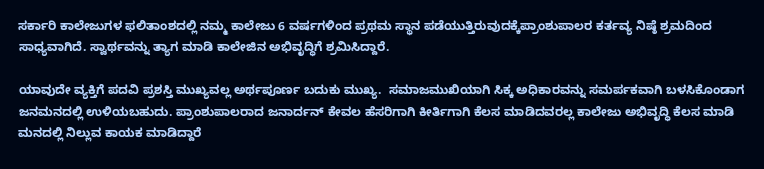ಸರ್ಕಾರಿ ಕಾಲೇಜುಗಳ ಫಲಿತಾಂಶದಲ್ಲಿ ನಮ್ಮ ಕಾಲೇಜು 6 ವರ್ಷಗಳಿಂದ ಪ್ರಥಮ ಸ್ಥಾನ ಪಡೆಯುತ್ತಿರುವುದಕ್ಕೆಪ್ರಾಂಶುಪಾಲರ ಕರ್ತವ್ಯ ನಿಷ್ಠೆ ಶ್ರಮದಿಂದ ಸಾಧ್ಯವಾಗಿದೆ. ಸ್ವಾರ್ಥವನ್ನು ತ್ಯಾಗ ಮಾಡಿ ಕಾಲೇಜಿನ ಅಭಿವೃದ್ಧಿಗೆ ಶ್ರಮಿಸಿದ್ದಾರೆ.

ಯಾವುದೇ ವ್ಯಕ್ತಿಗೆ ಪದವಿ ಪ್ರಶಸ್ತಿ ಮುಖ್ಯವಲ್ಲ ಅರ್ಥಪೂರ್ಣ ಬದುಕು ಮುಖ್ಯ.  ಸಮಾಜಮುಖಿಯಾಗಿ ಸಿಕ್ಕ ಅಧಿಕಾರವನ್ನು ಸಮರ್ಪಕವಾಗಿ ಬಳಸಿಕೊಂಡಾಗ ಜನಮನದಲ್ಲಿ ಉಳಿಯಬಹುದು. ಪ್ರಾಂಶುಪಾಲರಾದ ಜನಾರ್ದನ್ ಕೇವಲ ಹೆಸರಿಗಾಗಿ ಕೀರ್ತಿಗಾಗಿ ಕೆಲಸ ಮಾಡಿದವರಲ್ಲ ಕಾಲೇಜು ಅಭಿವೃದ್ಧಿ ಕೆಲಸ ಮಾಡಿ ಮನದಲ್ಲಿ ನಿಲ್ಲುವ ಕಾಯಕ ಮಾಡಿದ್ದಾರೆ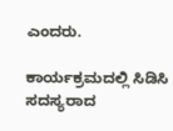ಎಂದರು.

ಕಾರ್ಯಕ್ರಮದಲ್ಲಿ ಸಿಡಿಸಿ ಸದಸ್ಯರಾದ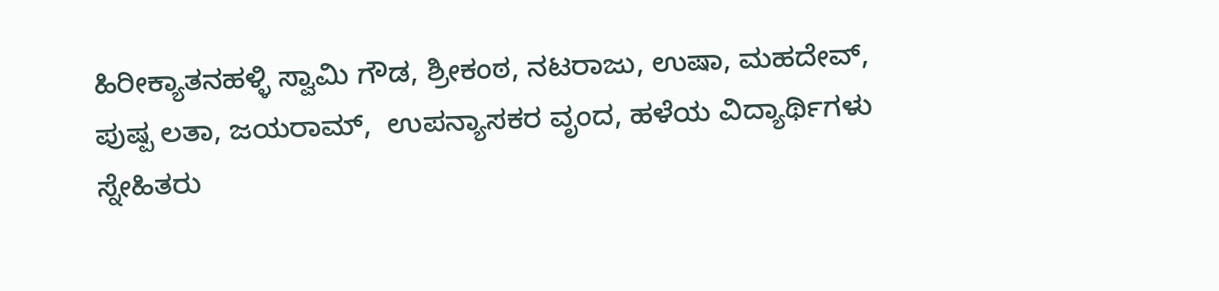ಹಿರೀಕ್ಯಾತನಹಳ್ಳಿ ಸ್ವಾಮಿ ಗೌಡ, ಶ್ರೀಕಂಠ, ನಟರಾಜು, ಉಷಾ, ಮಹದೇವ್, ಪುಷ್ಪ ಲತಾ, ಜಯರಾಮ್,  ಉಪನ್ಯಾಸಕರ ವೃಂದ, ಹಳೆಯ ವಿದ್ಯಾರ್ಥಿಗಳು ಸ್ನೇಹಿತರು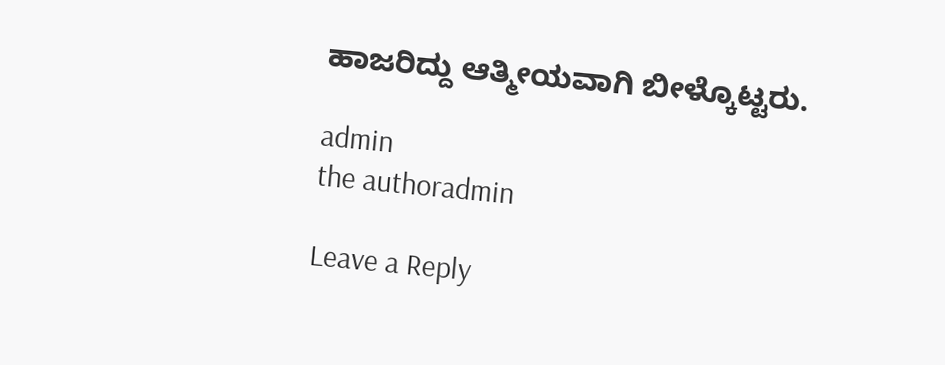ಹಾಜರಿದ್ದು ಆತ್ಮೀಯವಾಗಿ ಬೀಳ್ಕೊಟ್ಟರು.

admin
the authoradmin

Leave a Reply